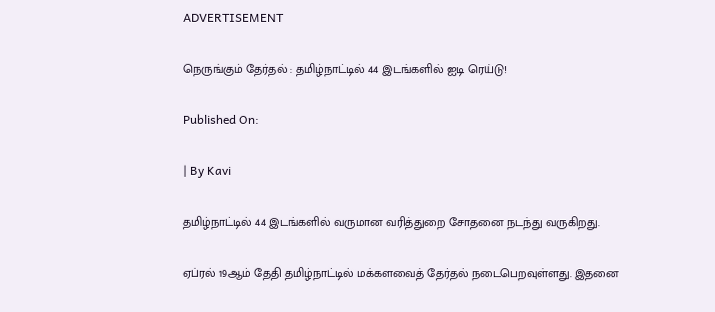ADVERTISEMENT

நெருங்கும் தேர்தல் : தமிழ்நாட்டில் 44 இடங்களில் ஐடி ரெய்டு!

Published On:

| By Kavi

தமிழ்நாட்டில் 44 இடங்களில் வருமான வரித்துறை சோதனை நடந்து வருகிறது.

ஏப்ரல் 19ஆம் தேதி தமிழ்நாட்டில் மக்களவைத் தேர்தல் நடைபெறவுள்ளது. இதனை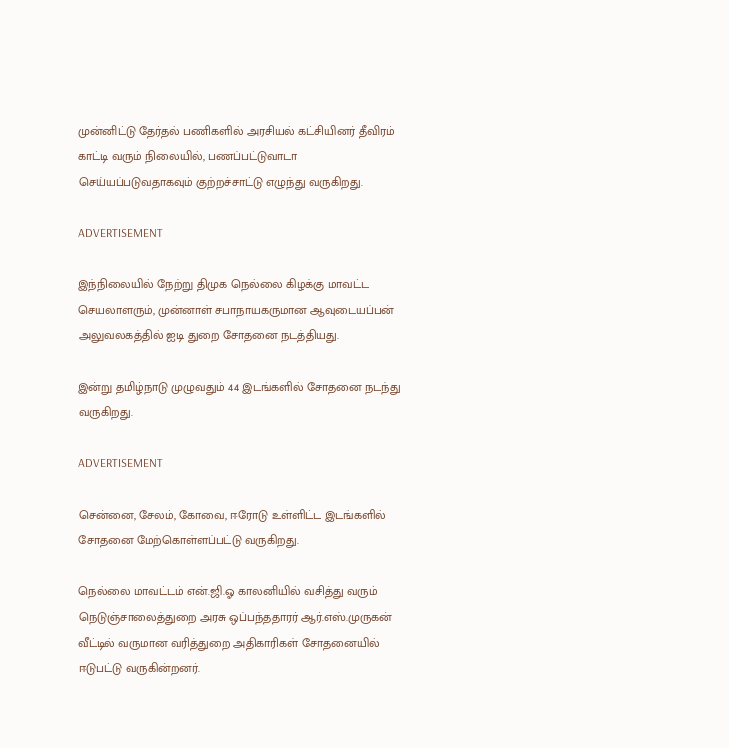முன்னிட்டு தேர்தல் பணிகளில் அரசியல் கட்சியினர் தீவிரம் காட்டி வரும் நிலையில், பணப்பட்டுவாடா செய்யப்படுவதாகவும் குற்றச்சாட்டு எழுந்து வருகிறது.

ADVERTISEMENT

இந்நிலையில் நேற்று திமுக நெல்லை கிழக்கு மாவட்ட செயலாளரும், முன்னாள் சபாநாயகருமான ஆவுடையப்பன் அலுவலகத்தில் ஐடி துறை சோதனை நடத்தியது.

இன்று தமிழ்நாடு முழுவதும் 44 இடங்களில் சோதனை நடந்து வருகிறது.

ADVERTISEMENT

சென்னை, சேலம், கோவை, ஈரோடு உள்ளிட்ட இடங்களில் சோதனை மேற்கொள்ளப்பட்டு வருகிறது.

நெல்லை மாவட்டம் என்.ஜி.ஓ காலனியில் வசித்து வரும் நெடுஞ்சாலைத்துறை அரசு ஒப்பந்ததாரர் ஆர்.எஸ்.முருகன் வீட்டில் வருமான வரித்துறை அதிகாரிகள் சோதனையில் ஈடுபட்டு வருகின்றனர்.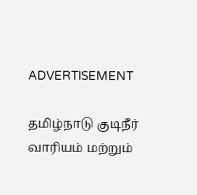ADVERTISEMENT

தமிழ்நாடு குடிநீர் வாரியம் மற்றும்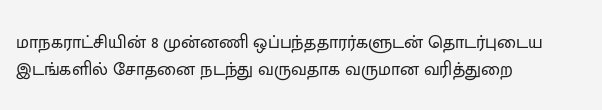மாநகராட்சியின் 8 முன்னணி ஒப்பந்ததாரர்களுடன் தொடர்புடைய இடங்களில் சோதனை நடந்து வருவதாக வருமான வரித்துறை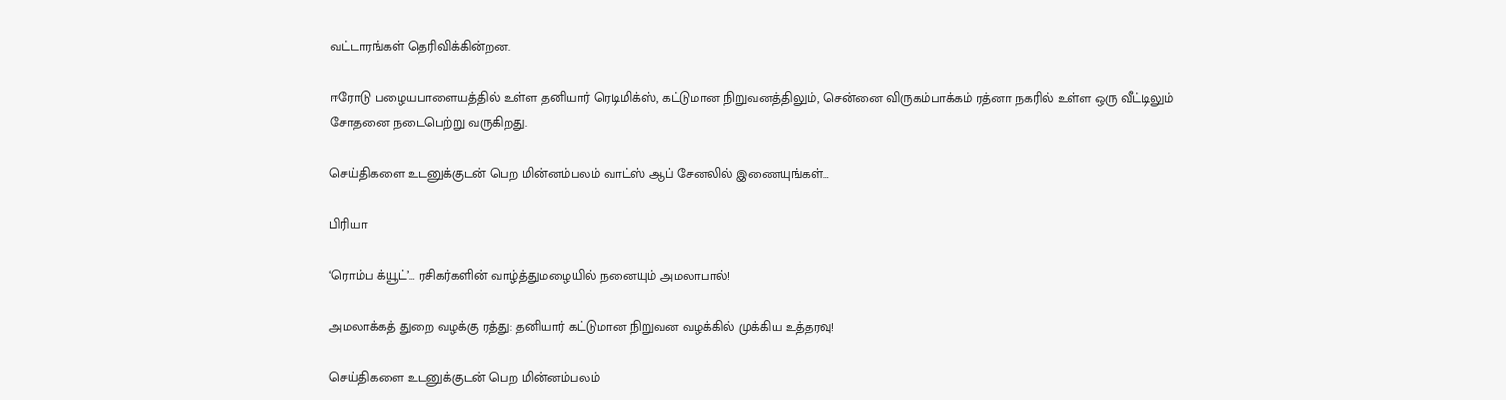வட்டாரங்கள் தெரிவிக்கின்றன.

ஈரோடு பழையபாளையத்தில் உள்ள தனியார் ரெடிமிக்ஸ், கட்டுமான நிறுவனத்திலும், சென்னை விருகம்பாக்கம் ரத்னா நகரில் உள்ள ஒரு வீட்டிலும் சோதனை நடைபெற்று வருகிறது.

செய்திகளை உடனுக்குடன் பெற மின்னம்பலம் வாட்ஸ் ஆப் சேனலில் இணையுங்கள்…

பிரியா

‘ரொம்ப க்யூட்’… ரசிகர்களின் வாழ்த்துமழையில் நனையும் அமலாபால்!

அமலாக்கத் துறை வழக்கு ரத்து: தனியார் கட்டுமான நிறுவன வழக்கில் முக்கிய உத்தரவு!

செய்திகளை உடனுக்குடன் பெற மின்னம்பலம்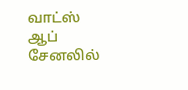வாட்ஸ் ஆப் சேனலில்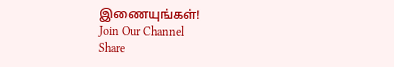இணையுங்கள்!
Join Our Channel
Share